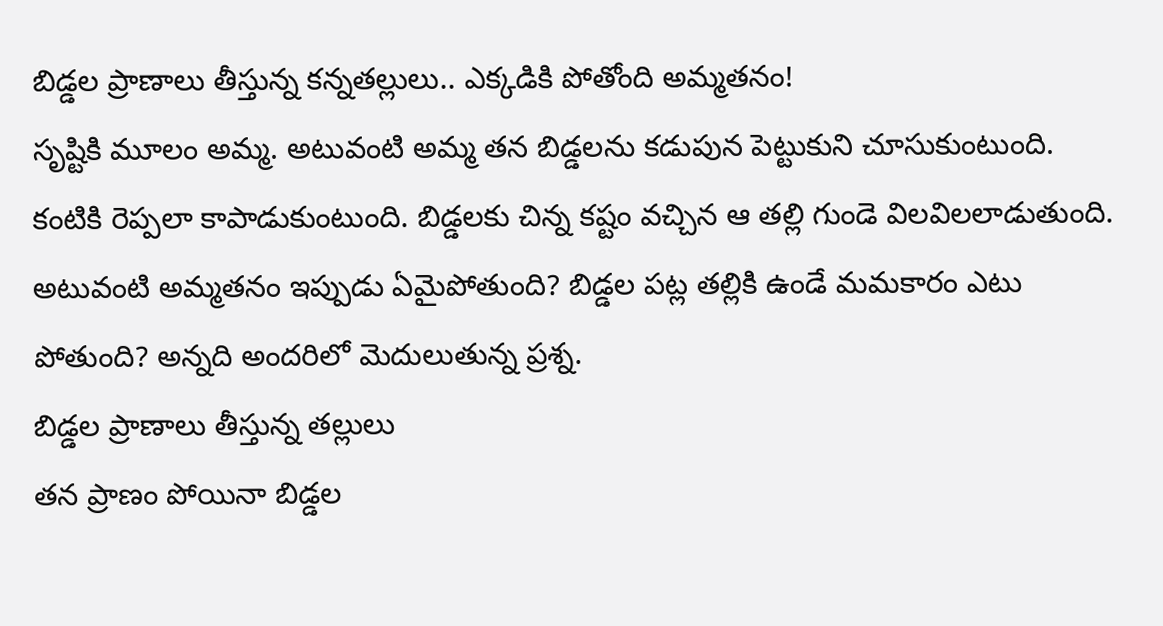బిడ్డల ప్రాణాలు తీస్తున్న కన్నతల్లులు.. ఎక్కడికి పోతోంది అమ్మతనం!
సృష్టికి మూలం అమ్మ. అటువంటి అమ్మ తన బిడ్డలను కడుపున పెట్టుకుని చూసుకుంటుంది. కంటికి రెప్పలా కాపాడుకుంటుంది. బిడ్డలకు చిన్న కష్టం వచ్చిన ఆ తల్లి గుండె విలవిలలాడుతుంది. అటువంటి అమ్మతనం ఇప్పుడు ఏమైపోతుంది? బిడ్డల పట్ల తల్లికి ఉండే మమకారం ఎటు పోతుంది? అన్నది అందరిలో మెదులుతున్న ప్రశ్న.
బిడ్డల ప్రాణాలు తీస్తున్న తల్లులు
తన ప్రాణం పోయినా బిడ్డల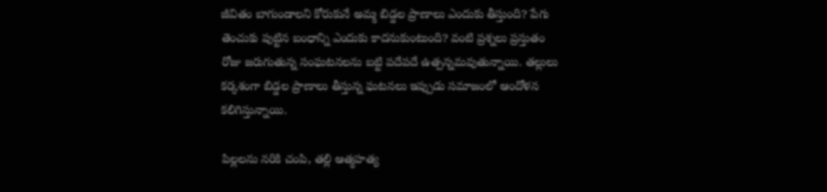జీవితం బాగుండాలని కోరుకునే అమ్మ బిడ్డల ప్రాణాలు ఎందుకు తీస్తుంది? పేగు తెంచుకు పుట్టిన బంధాన్ని ఎందుకు కాదనుకుంటుంది? వంటి ప్రశ్నలు ప్రస్తుతం రోజు జరుగుతున్న సంఘటనలను బట్టి పదేపదే ఉత్పన్నమవుతున్నాయి. తల్లులు కర్కశంగా బిడ్డల ప్రాణాలు తీస్తున్న ఘటనలు ఇప్పుడు సమాజంలో ఆందోళన కలిగిస్తున్నాయి.

పిల్లలను నరికి చంపి, తల్లి ఆత్మహత్య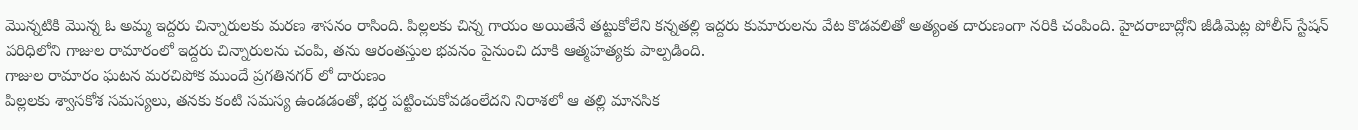మొన్నటికి మొన్న ఓ అమ్మ ఇద్దరు చిన్నారులకు మరణ శాసనం రాసింది. పిల్లలకు చిన్న గాయం అయితేనే తట్టుకోలేని కన్నతల్లి ఇద్దరు కుమారులను వేట కొడవలితో అత్యంత దారుణంగా నరికి చంపింది. హైదరాబాద్లోని జీడిమెట్ల పోలీస్ స్టేషన్ పరిధిలోని గాజుల రామారంలో ఇద్దరు చిన్నారులను చంపి, తను ఆరంతస్తుల భవనం పైనుంచి దూకి ఆత్మహత్యకు పాల్పడింది.
గాజుల రామారం ఘటన మరచిపోక ముందే ప్రగతినగర్ లో దారుణం
పిల్లలకు శ్వాసకోశ సమస్యలు, తనకు కంటి సమస్య ఉండడంతో, భర్త పట్టించుకోవడంలేదని నిరాశలో ఆ తల్లి మానసిక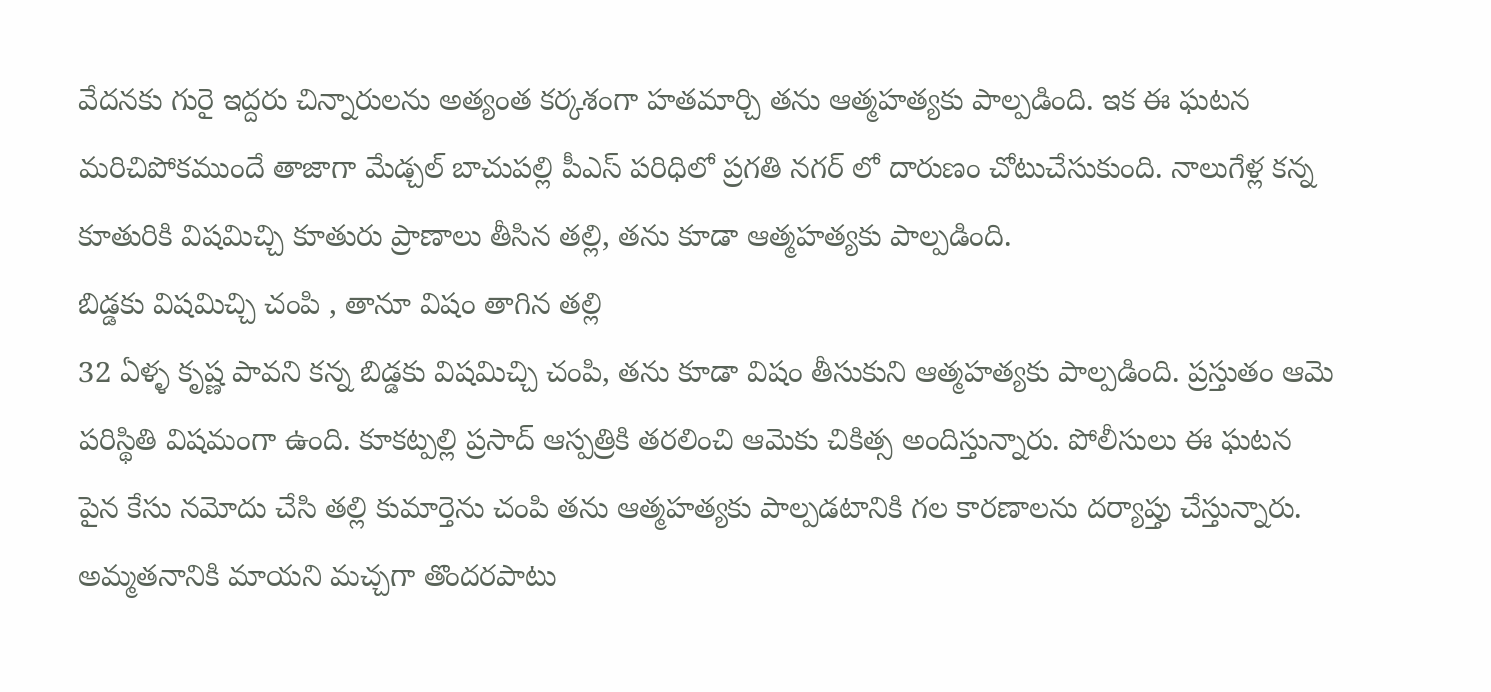వేదనకు గురై ఇద్దరు చిన్నారులను అత్యంత కర్కశంగా హతమార్చి తను ఆత్మహత్యకు పాల్పడింది. ఇక ఈ ఘటన మరిచిపోకముందే తాజాగా మేడ్చల్ బాచుపల్లి పీఎస్ పరిధిలో ప్రగతి నగర్ లో దారుణం చోటుచేసుకుంది. నాలుగేళ్ల కన్న కూతురికి విషమిచ్చి కూతురు ప్రాణాలు తీసిన తల్లి, తను కూడా ఆత్మహత్యకు పాల్పడింది.
బిడ్డకు విషమిచ్చి చంపి , తానూ విషం తాగిన తల్లి
32 ఏళ్ళ కృష్ణ పావని కన్న బిడ్డకు విషమిచ్చి చంపి, తను కూడా విషం తీసుకుని ఆత్మహత్యకు పాల్పడింది. ప్రస్తుతం ఆమె పరిస్థితి విషమంగా ఉంది. కూకట్పల్లి ప్రసాద్ ఆస్పత్రికి తరలించి ఆమెకు చికిత్స అందిస్తున్నారు. పోలీసులు ఈ ఘటన పైన కేసు నమోదు చేసి తల్లి కుమార్తెను చంపి తను ఆత్మహత్యకు పాల్పడటానికి గల కారణాలను దర్యాప్తు చేస్తున్నారు.
అమ్మతనానికి మాయని మచ్చగా తొందరపాటు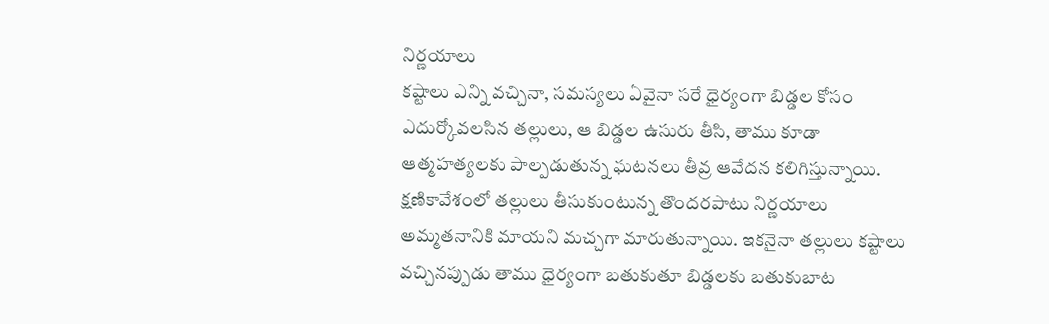నిర్ణయాలు
కష్టాలు ఎన్ని వచ్చినా, సమస్యలు ఏవైనా సరే ధైర్యంగా బిడ్డల కోసం ఎదుర్కోవలసిన తల్లులు, ఆ బిడ్డల ఉసురు తీసి, తాము కూడా ఆత్మహత్యలకు పాల్పడుతున్న ఘటనలు తీవ్ర ఆవేదన కలిగిస్తున్నాయి. క్షణికావేశంలో తల్లులు తీసుకుంటున్న తొందరపాటు నిర్ణయాలు అమ్మతనానికి మాయని మచ్చగా మారుతున్నాయి. ఇకనైనా తల్లులు కష్టాలు వచ్చినప్పుడు తాము ధైర్యంగా బతుకుతూ బిడ్డలకు బతుకుబాట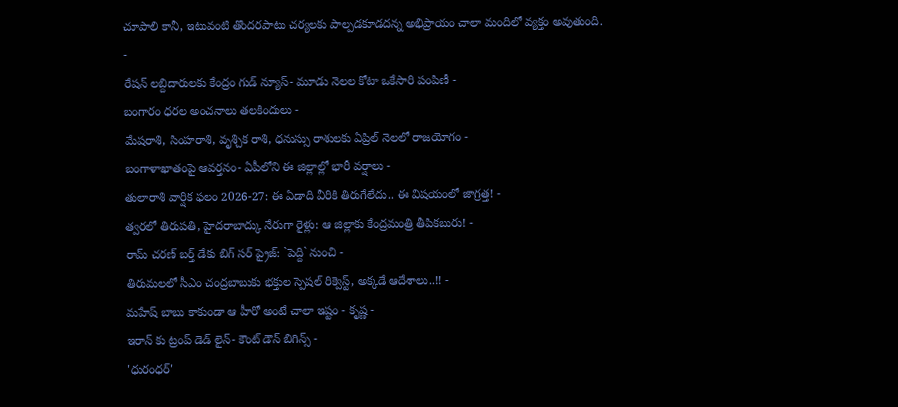చూపాలి కానీ, ఇటువంటి తొందరపాటు చర్యలకు పాల్పడకూడదన్న అభిప్రాయం చాలా మందిలో వ్యక్తం అవుతుంది.
-
రేషన్ లబ్దిదారులకు కేంద్రం గుడ్ న్యూస్- మూడు నెలల కోటా ఒకేసారి పంపిణీ -
బంగారం ధరల అంచనాలు తలకిందులు -
మేషరాశి, సింహరాశి, వృశ్చిక రాశి, ధనుస్సు రాశులకు ఏప్రిల్ నెలలో రాజయోగం -
బంగాళాఖాతంపై ఆవర్తనం- ఏపీలోని ఈ జిల్లాల్లో భారీ వర్షాలు -
తులారాశి వార్షిక ఫలం 2026-27: ఈ ఏడాది వీరికి తిరుగేలేదు.. ఈ విషయంలో జాగ్రత్త! -
త్వరలో తిరుపతి, హైదరాబాద్కు నేరుగా రైళ్లు: ఆ జిల్లాకు కేంద్రమంత్రి తీపికబురు! -
రామ్ చరణ్ బర్త్ డేకు బిగ్ సర్ ప్రైజ్: `పెద్ది` నుంచి -
తిరుమలలో సీఎం చంద్రబాబుకు భక్తుల స్పెషల్ రిక్వెస్ట్, అక్కడే ఆదేశాలు..!! -
మహేష్ బాబు కాకుండా ఆ హీరో అంటే చాలా ఇష్టం - కృష్ణ -
ఇరాన్ కు ట్రంప్ డెడ్ లైన్- కౌంట్ డౌన్ బిగిన్స్ -
'ధురంధర్'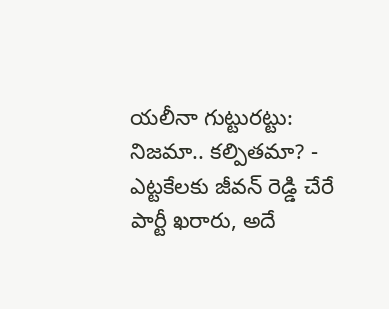యలీనా గుట్టురట్టు: నిజమా.. కల్పితమా? -
ఎట్టకేలకు జీవన్ రెడ్డి చేరే పార్టీ ఖరారు, అదే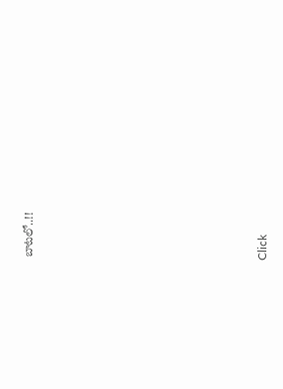బాటలో..!!












Click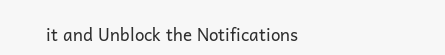it and Unblock the Notifications